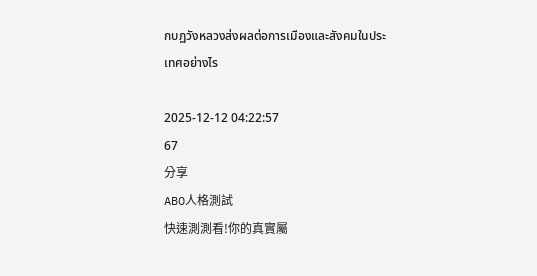กบฏวังหลวงส่งผลต่อการเมืองและสังคมในประเทศอย่างไร

2025-12-12 04:22:57
67
分享
ABO人格測試
快速測測看!你的真實屬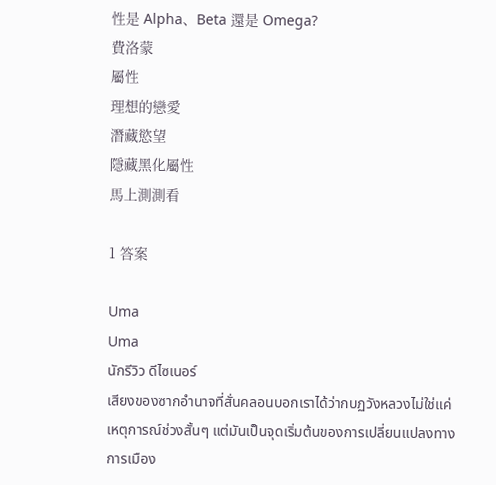性是 Alpha、Beta 還是 Omega?
費洛蒙
屬性
理想的戀愛
潛藏慾望
隱藏黑化屬性
馬上測測看

1 答案

Uma
Uma
นักรีวิว ดีไซเนอร์
เสียงของซากอำนาจที่สั่นคลอนบอกเราได้ว่ากบฏวังหลวงไม่ใช่แค่เหตุการณ์ช่วงสั้นๆ แต่มันเป็นจุดเริ่มต้นของการเปลี่ยนแปลงทางการเมือง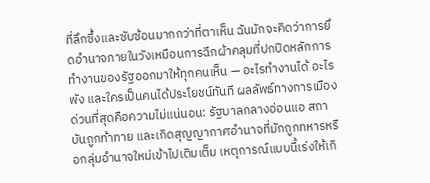ที่ลึกซึ้งและซับซ้อนมากกว่าที่ตาเห็น ฉันมักจะคิดว่าการยึดอำนาจภายในวังเหมือนการฉีกผ้าคลุมที่ปกปิดหลักการทำงานของรัฐออกมาให้ทุกคนเห็น — อะไรทำงานได้ อะไรพัง และใครเป็นคนได้ประโยชน์ทันที ผลลัพธ์ทางการเมืองด่วนที่สุดคือความไม่แน่นอน: รัฐบาลกลางอ่อนแอ สถาบันถูกท้าทาย และเกิดสุญญากาศอำนาจที่มักถูกทหารหรือกลุ่มอำนาจใหม่เข้าไปเติมเต็ม เหตุการณ์แบบนี้เร่งให้เกิ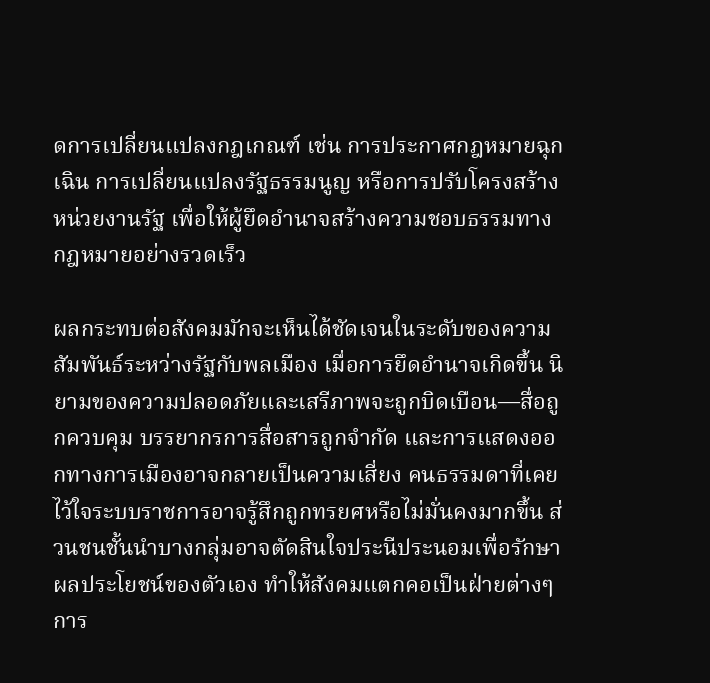ดการเปลี่ยนแปลงกฎเกณฑ์ เช่น การประกาศกฎหมายฉุกเฉิน การเปลี่ยนแปลงรัฐธรรมนูญ หรือการปรับโครงสร้างหน่วยงานรัฐ เพื่อให้ผู้ยึดอำนาจสร้างความชอบธรรมทางกฎหมายอย่างรวดเร็ว

ผลกระทบต่อสังคมมักจะเห็นได้ชัดเจนในระดับของความสัมพันธ์ระหว่างรัฐกับพลเมือง เมื่อการยึดอำนาจเกิดขึ้น นิยามของความปลอดภัยและเสรีภาพจะถูกบิดเบือน—สื่อถูกควบคุม บรรยากรการสื่อสารถูกจำกัด และการแสดงออกทางการเมืองอาจกลายเป็นความเสี่ยง คนธรรมดาที่เคยไว้ใจระบบราชการอาจรู้สึกถูกทรยศหรือไม่มั่นคงมากขึ้น ส่วนชนชั้นนำบางกลุ่มอาจตัดสินใจประนีประนอมเพื่อรักษาผลประโยชน์ของตัวเอง ทำให้สังคมแตกคอเป็นฝ่ายต่างๆ การ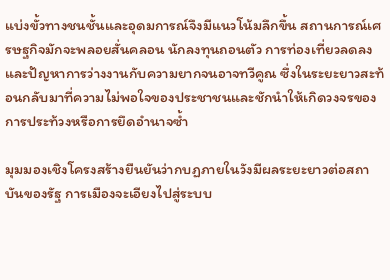แบ่งขั้วทางชนชั้นและอุดมการณ์จึงมีแนวโน้มลึกขึ้น สถานการณ์เศรษฐกิจมักจะพลอยสั่นคลอน นักลงทุนถอนตัว การท่องเที่ยวลดลง และปัญหาการว่างงานกับความยากจนอาจทวีคูณ ซึ่งในระยะยาวสะท้อนกลับมาที่ความไม่พอใจของประชาชนและชักนำให้เกิดวงจรของการประท้วงหรือการยึดอำนาจซ้ำ

มุมมองเชิงโครงสร้างยืนยันว่ากบฏภายในวังมีผลระยะยาวต่อสถาบันของรัฐ การเมืองจะเอียงไปสู่ระบบ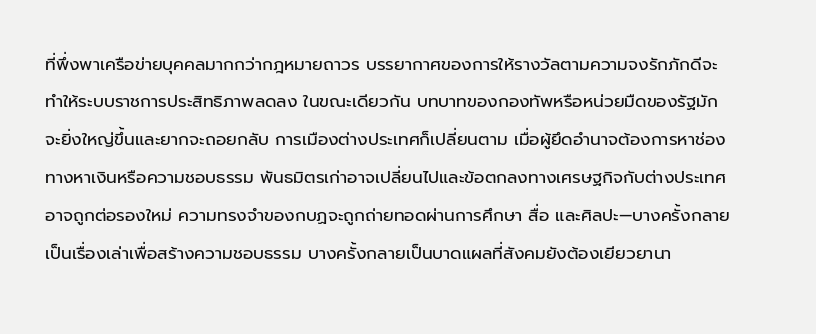ที่พึ่งพาเครือข่ายบุคคลมากกว่ากฎหมายถาวร บรรยากาศของการให้รางวัลตามความจงรักภักดีจะทำให้ระบบราชการประสิทธิภาพลดลง ในขณะเดียวกัน บทบาทของกองทัพหรือหน่วยมืดของรัฐมักจะยิ่งใหญ่ขึ้นและยากจะถอยกลับ การเมืองต่างประเทศก็เปลี่ยนตาม เมื่อผู้ยึดอำนาจต้องการหาช่องทางหาเงินหรือความชอบธรรม พันธมิตรเก่าอาจเปลี่ยนไปและข้อตกลงทางเศรษฐกิจกับต่างประเทศอาจถูกต่อรองใหม่ ความทรงจำของกบฏจะถูกถ่ายทอดผ่านการศึกษา สื่อ และศิลปะ—บางครั้งกลายเป็นเรื่องเล่าเพื่อสร้างความชอบธรรม บางครั้งกลายเป็นบาดแผลที่สังคมยังต้องเยียวยานา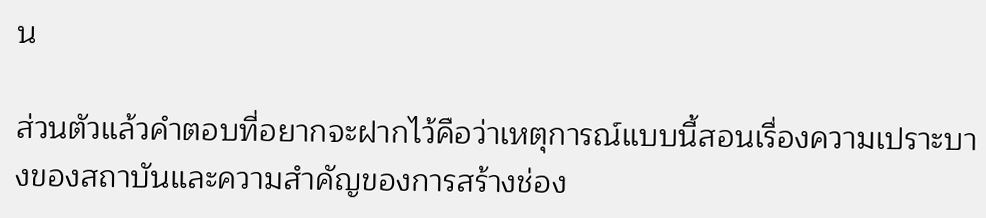น

ส่วนตัวแล้วคำตอบที่อยากจะฝากไว้คือว่าเหตุการณ์แบบนี้สอนเรื่องความเปราะบางของสถาบันและความสำคัญของการสร้างช่อง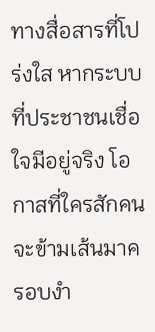ทางสื่อสารที่โปร่งใส หากระบบที่ประชาชนเชื่อใจมีอยู่จริง โอกาสที่ใครสักคนจะข้ามเส้นมาครอบงำ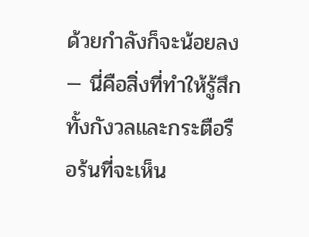ด้วยกำลังก็จะน้อยลง — นี่คือสิ่งที่ทำให้รู้สึกทั้งกังวลและกระตือรือร้นที่จะเห็น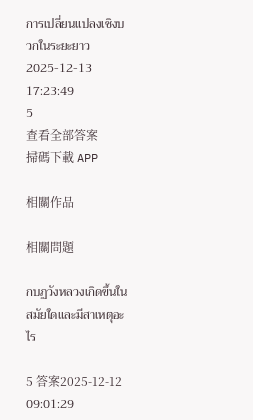การเปลี่ยนแปลงเชิงบวกในระยะยาว
2025-12-13 17:23:49
5
查看全部答案
掃碼下載 APP

相關作品

相關問題

กบฏวังหลวงเกิดขึ้นในสมัยใดและมีสาเหตุอะไร

5 答案2025-12-12 09:01:29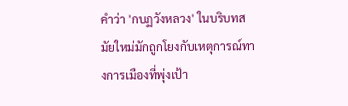คำว่า 'กบฏวังหลวง' ในบริบทสมัยใหม่มักถูกโยงกับเหตุการณ์ทางการเมืองที่พุ่งเป้า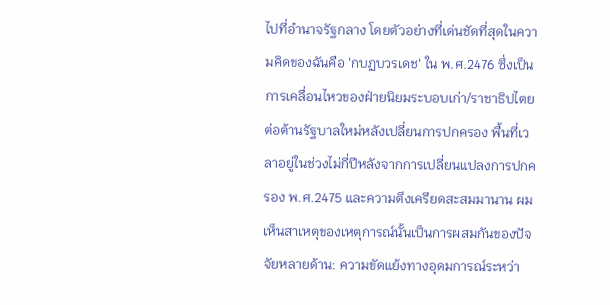ไปที่อำนาจรัฐกลาง โดยตัวอย่างที่เด่นชัดที่สุดในความคิดของฉันคือ 'กบฏบวรเดช' ใน พ.ศ.2476 ซึ่งเป็นการเคลื่อนไหวของฝ่ายนิยมระบอบเก่า/ราชาธิปไตยต่อต้านรัฐบาลใหม่หลังเปลี่ยนการปกครอง พื้นที่เวลาอยู่ในช่วงไม่กี่ปีหลังจากการเปลี่ยนแปลงการปกครอง พ.ศ.2475 และความตึงเครียดสะสมมานาน ผมเห็นสาเหตุของเหตุการณ์นั้นเป็นการผสมกันของปัจจัยหลายด้าน: ความขัดแย้งทางอุดมการณ์ระหว่า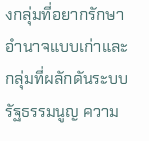งกลุ่มที่อยากรักษาอำนาจแบบเก่าและกลุ่มที่ผลักดันระบบรัฐธรรมนูญ ความ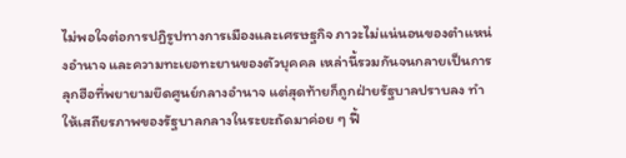ไม่พอใจต่อการปฏิรูปทางการเมืองและเศรษฐกิจ ภาวะไม่แน่นอนของตำแหน่งอำนาจ และความทะเยอทะยานของตัวบุคคล เหล่านี้รวมกันจนกลายเป็นการลุกฮือที่พยายามยึดศูนย์กลางอำนาจ แต่สุดท้ายก็ถูกฝ่ายรัฐบาลปราบลง ทำให้เสถียรภาพของรัฐบาลกลางในระยะถัดมาค่อย ๆ ฟื้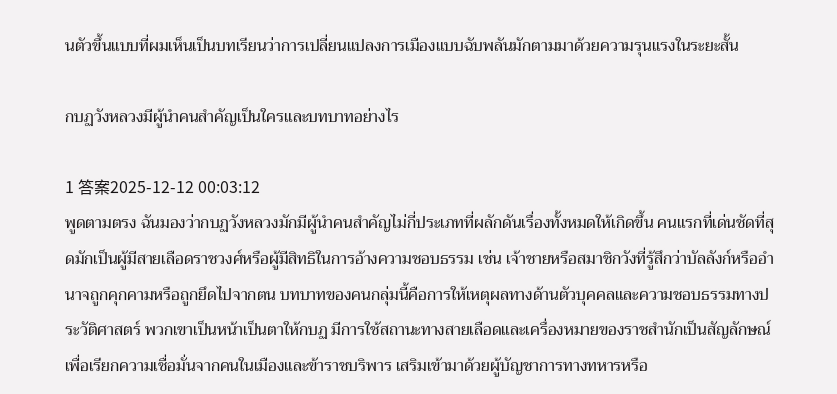นตัวขึ้นแบบที่ผมเห็นเป็นบทเรียนว่าการเปลี่ยนแปลงการเมืองแบบฉับพลันมักตามมาด้วยความรุนแรงในระยะสั้น

กบฏวังหลวงมีผู้นำคนสำคัญเป็นใครและบทบาทอย่างไร

1 答案2025-12-12 00:03:12
พูดตามตรง ฉันมองว่ากบฏวังหลวงมักมีผู้นำคนสำคัญไม่กี่ประเภทที่ผลักดันเรื่องทั้งหมดให้เกิดขึ้น คนแรกที่เด่นชัดที่สุดมักเป็นผู้มีสายเลือดราชวงศ์หรือผู้มีสิทธิในการอ้างความชอบธรรม เช่น เจ้าชายหรือสมาชิกวังที่รู้สึกว่าบัลลังก์หรืออำนาจถูกคุกคามหรือถูกยึดไปจากตน บทบาทของคนกลุ่มนี้คือการให้เหตุผลทางด้านตัวบุคคลและความชอบธรรมทางประวัติศาสตร์ พวกเขาเป็นหน้าเป็นตาให้กบฏ มีการใช้สถานะทางสายเลือดและเครื่องหมายของราชสำนักเป็นสัญลักษณ์เพื่อเรียกความเชื่อมั่นจากคนในเมืองและข้าราชบริพาร เสริมเข้ามาด้วยผู้บัญชาการทางทหารหรือ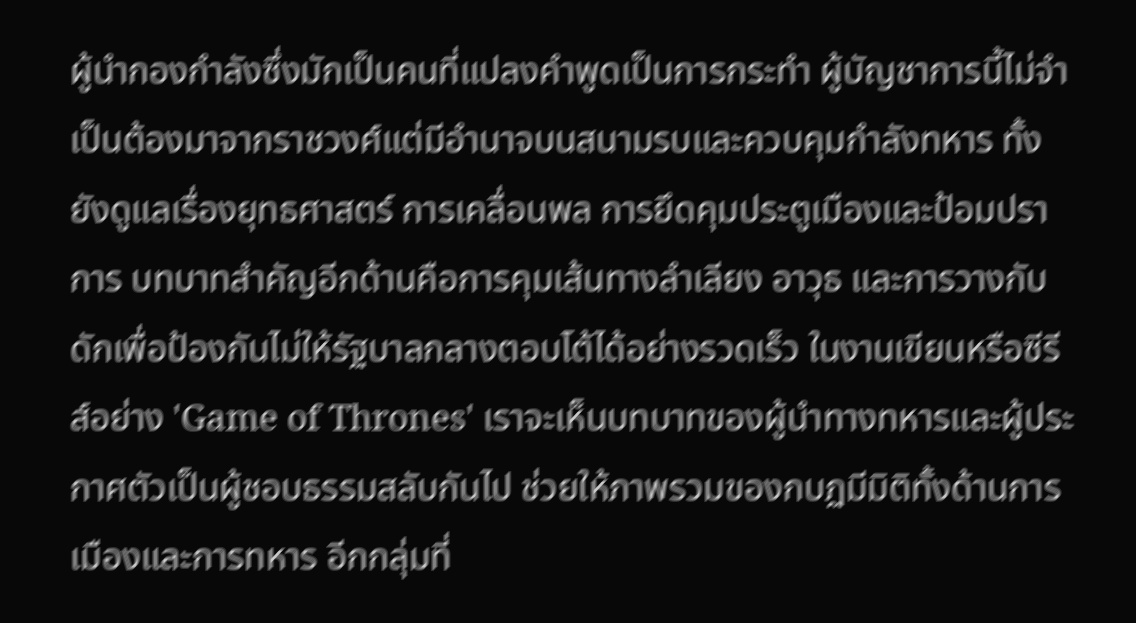ผู้นำกองกำลังซึ่งมักเป็นคนที่แปลงคำพูดเป็นการกระทำ ผู้บัญชาการนี้ไม่จำเป็นต้องมาจากราชวงศ์แต่มีอำนาจบนสนามรบและควบคุมกำลังทหาร ทั้งยังดูแลเรื่องยุทธศาสตร์ การเคลื่อนพล การยึดคุมประตูเมืองและป้อมปราการ บทบาทสำคัญอีกด้านคือการคุมเส้นทางลำเลียง อาวุธ และการวางกับดักเพื่อป้องกันไม่ให้รัฐบาลกลางตอบโต้ได้อย่างรวดเร็ว ในงานเขียนหรือซีรีส์อย่าง 'Game of Thrones' เราจะเห็นบทบาทของผู้นำทางทหารและผู้ประกาศตัวเป็นผู้ชอบธรรมสลับกันไป ช่วยให้ภาพรวมของกบฏมีมิติทั้งด้านการเมืองและการทหาร อีกกลุ่มที่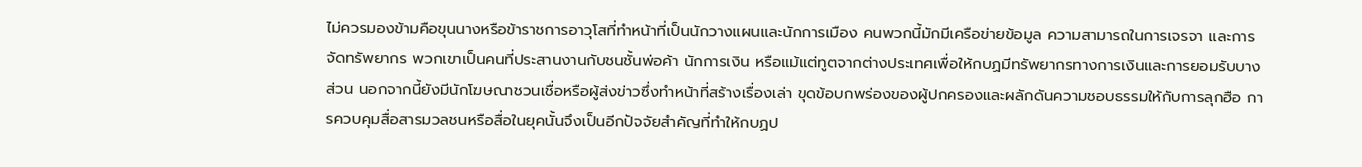ไม่ควรมองข้ามคือขุนนางหรือข้าราชการอาวุโสที่ทำหน้าที่เป็นนักวางแผนและนักการเมือง คนพวกนี้มักมีเครือข่ายข้อมูล ความสามารถในการเจรจา และการจัดทรัพยากร พวกเขาเป็นคนที่ประสานงานกับชนชั้นพ่อค้า นักการเงิน หรือแม้แต่ทูตจากต่างประเทศเพื่อให้กบฏมีทรัพยากรทางการเงินและการยอมรับบางส่วน นอกจากนี้ยังมีนักโฆษณาชวนเชื่อหรือผู้ส่งข่าวซึ่งทำหน้าที่สร้างเรื่องเล่า ขุดข้อบกพร่องของผู้ปกครองและผลักดันความชอบธรรมให้กับการลุกฮือ การควบคุมสื่อสารมวลชนหรือสื่อในยุคนั้นจึงเป็นอีกปัจจัยสำคัญที่ทำให้กบฏป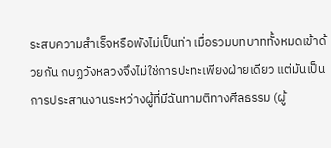ระสบความสำเร็จหรือพังไม่เป็นท่า เมื่อรวมบทบาททั้งหมดเข้าด้วยกัน กบฏวังหลวงจึงไม่ใช่การปะทะเพียงฝ่ายเดียว แต่มันเป็นการประสานงานระหว่างผู้ที่มีฉันทามติทางศีลธรรม (ผู้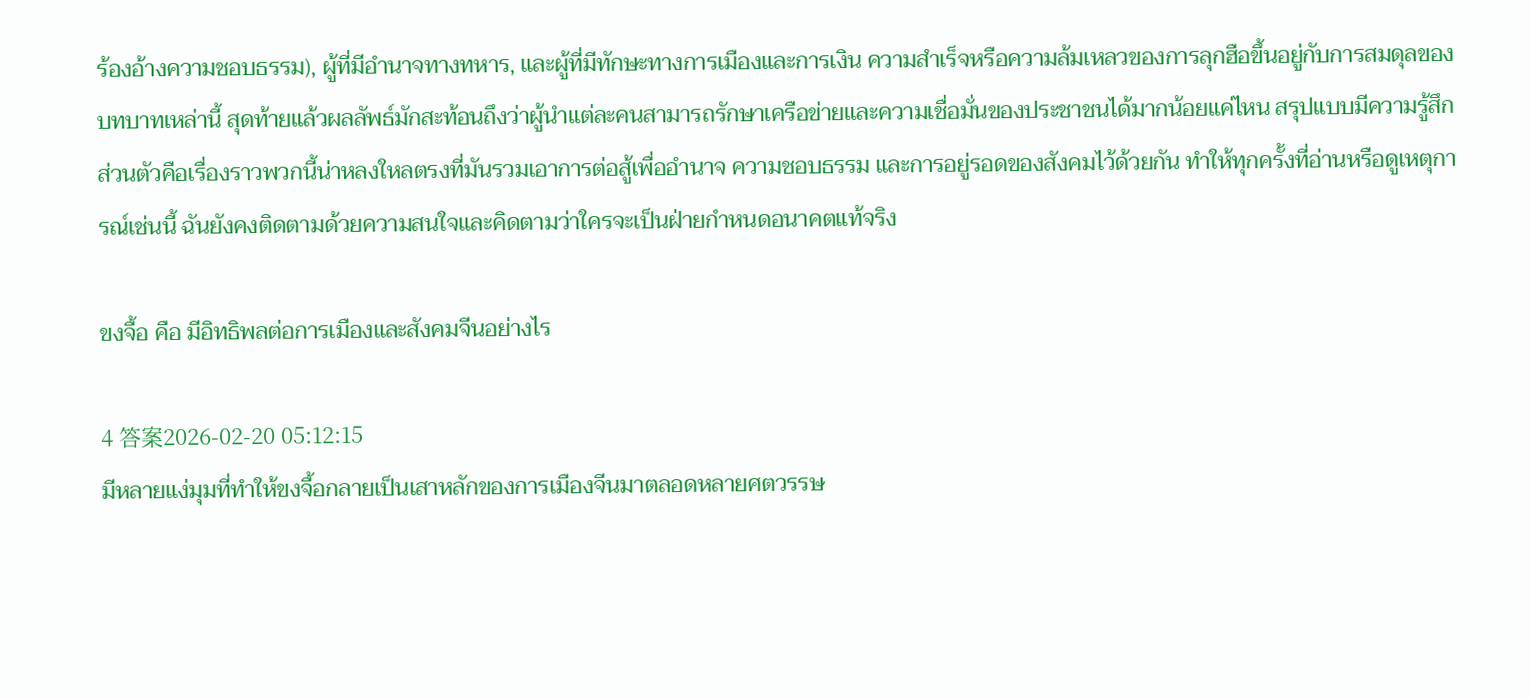ร้องอ้างความชอบธรรม), ผู้ที่มีอำนาจทางทหาร, และผู้ที่มีทักษะทางการเมืองและการเงิน ความสำเร็จหรือความล้มเหลวของการลุกฮือขึ้นอยู่กับการสมดุลของบทบาทเหล่านี้ สุดท้ายแล้วผลลัพธ์มักสะท้อนถึงว่าผู้นำแต่ละคนสามารถรักษาเครือข่ายและความเชื่อมั่นของประชาชนได้มากน้อยแค่ไหน สรุปแบบมีความรู้สึกส่วนตัวคือเรื่องราวพวกนี้น่าหลงใหลตรงที่มันรวมเอาการต่อสู้เพื่ออำนาจ ความชอบธรรม และการอยู่รอดของสังคมไว้ด้วยกัน ทำให้ทุกครั้งที่อ่านหรือดูเหตุการณ์เช่นนี้ ฉันยังคงติดตามด้วยความสนใจและคิดตามว่าใครจะเป็นฝ่ายกำหนดอนาคตแท้จริง

ขงจื้อ คือ มีอิทธิพลต่อการเมืองและสังคมจีนอย่างไร

4 答案2026-02-20 05:12:15
มีหลายแง่มุมที่ทำให้ขงจื้อกลายเป็นเสาหลักของการเมืองจีนมาตลอดหลายศตวรรษ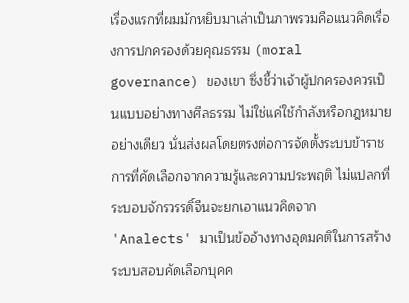เรื่องแรกที่ผมมักหยิบมาเล่าเป็นภาพรวมคือแนวคิดเรื่องการปกครองด้วยคุณธรรม (moral governance) ของเขา ซึ่งชี้ว่าเจ้าผู้ปกครองควรเป็นแบบอย่างทางศีลธรรม ไม่ใช่แค่ใช้กำลังหรือกฎหมายอย่างเดียว นั่นส่งผลโดยตรงต่อการจัดตั้งระบบข้าราชการที่คัดเลือกจากความรู้และความประพฤติ ไม่แปลกที่ระบอบจักรวรรดิ์จีนจะยกเอาแนวคิดจาก 'Analects' มาเป็นข้ออ้างทางอุดมคติในการสร้างระบบสอบคัดเลือกบุคค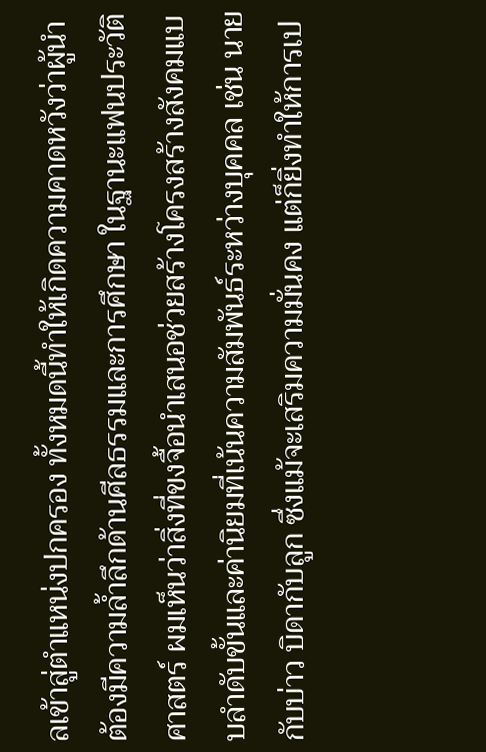ลเข้าสู่ตำแหน่งปกครอง ทั้งหมดนี้ทำให้เกิดความคาดหวังว่าผู้นำต้องมีความล้ำลึกด้านศีลธรรมและการศึกษา ในฐานะแฟนประวัติศาสตร์ ผมเห็นว่าสิ่งที่ขงจื้อนำเสนอช่วยสร้างโครงสร้างสังคมแบบลำดับขั้นและค่านิยมที่เน้นความสัมพันธ์ระหว่างบุคคล เช่น นายกับบ่าว บิดากับลูก ซึ่งแม้จะเสริมความมั่นคง แต่ก็ยิ่งทำให้การเป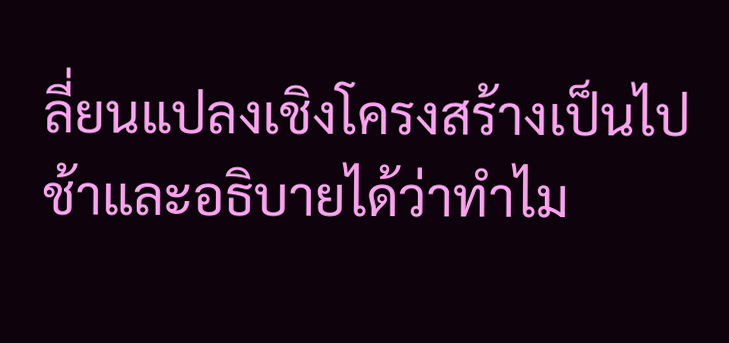ลี่ยนแปลงเชิงโครงสร้างเป็นไปช้าและอธิบายได้ว่าทำไม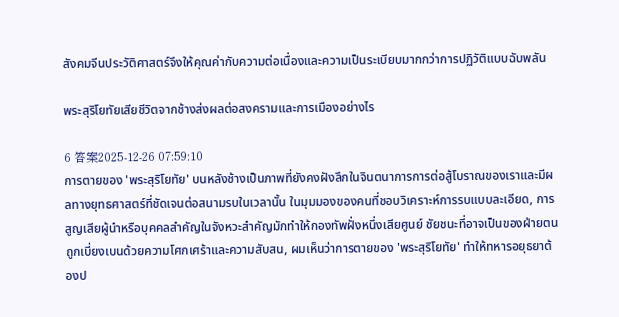สังคมจีนประวัติศาสตร์จึงให้คุณค่ากับความต่อเนื่องและความเป็นระเบียบมากกว่าการปฏิวัติแบบฉับพลัน

พระสุริโยทัยเสียชีวิตจากช้างส่งผลต่อสงครามและการเมืองอย่างไร

6 答案2025-12-26 07:59:10
การตายของ 'พระสุริโยทัย' บนหลังช้างเป็นภาพที่ยังคงฝังลึกในจินตนาการการต่อสู้โบราณของเราและมีผลทางยุทธศาสตร์ที่ชัดเจนต่อสนามรบในเวลานั้น ในมุมมองของคนที่ชอบวิเคราะห์การรบแบบละเอียด, การสูญเสียผู้นำหรือบุคคลสำคัญในจังหวะสำคัญมักทำให้กองทัพฝั่งหนึ่งเสียศูนย์ ชัยชนะที่อาจเป็นของฝ่ายตนถูกเบี่ยงเบนด้วยความโศกเศร้าและความสับสน, ผมเห็นว่าการตายของ 'พระสุริโยทัย' ทำให้ทหารอยุธยาต้องป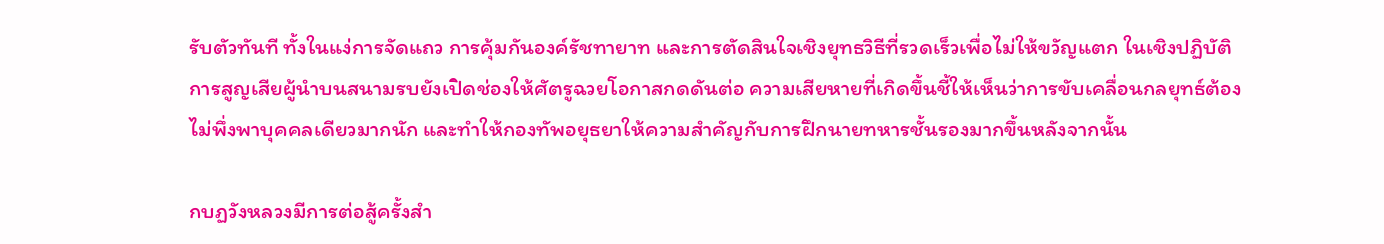รับตัวทันที ทั้งในแง่การจัดแถว การคุ้มกันองค์รัชทายาท และการตัดสินใจเชิงยุทธวิธีที่รวดเร็วเพื่อไม่ให้ขวัญแตก ในเชิงปฏิบัติ การสูญเสียผู้นำบนสนามรบยังเปิดช่องให้ศัตรูฉวยโอกาสกดดันต่อ ความเสียหายที่เกิดขึ้นชี้ให้เห็นว่าการขับเคลื่อนกลยุทธ์ต้องไม่พึ่งพาบุคคลเดียวมากนัก และทำให้กองทัพอยุธยาให้ความสำคัญกับการฝึกนายทหารชั้นรองมากขึ้นหลังจากนั้น

กบฏวังหลวงมีการต่อสู้ครั้งสำ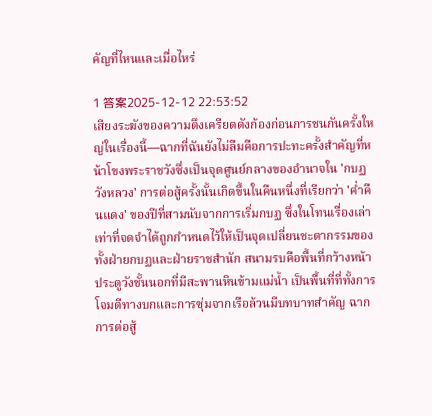คัญที่ไหนและเมื่อไหร่

1 答案2025-12-12 22:53:52
เสียงระฆังของความตึงเครียดดังก้องก่อนการชนกันครั้งใหญ่ในเรื่องนี้—ฉากที่ฉันยังไม่ลืมคือการปะทะครั้งสำคัญที่หน้าโขงพระราชวังซึ่งเป็นจุดศูนย์กลางของอำนาจใน 'กบฏวังหลวง' การต่อสู้ครั้งนั้นเกิดขึ้นในคืนหนึ่งที่เรียกว่า 'ค่ำคืนแดง' ของปีที่สามนับจากการเริ่มกบฏ ซึ่งในโทนเรื่องเล่าเท่าที่จดจำได้ถูกกำหนดไว้ให้เป็นจุดเปลี่ยนชะตากรรมของทั้งฝ่ายกบฏและฝ่ายราชสำนัก สนามรบคือพื้นที่กว้างหน้าประตูวังชั้นนอกที่มีสะพานหินข้ามแม่น้ำ เป็นพื้นที่ที่ทั้งการโจมตีทางบกและการซุ่มจากเรือล้วนมีบทบาทสำคัญ ฉากการต่อสู้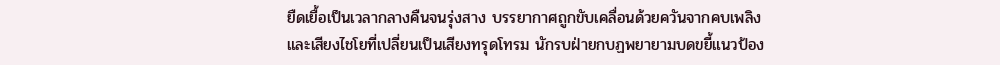ยืดเยื้อเป็นเวลากลางคืนจนรุ่งสาง บรรยากาศถูกขับเคลื่อนด้วยควันจากคบเพลิงและเสียงไชโยที่เปลี่ยนเป็นเสียงทรุดโทรม นักรบฝ่ายกบฏพยายามบดขยี้แนวป้อง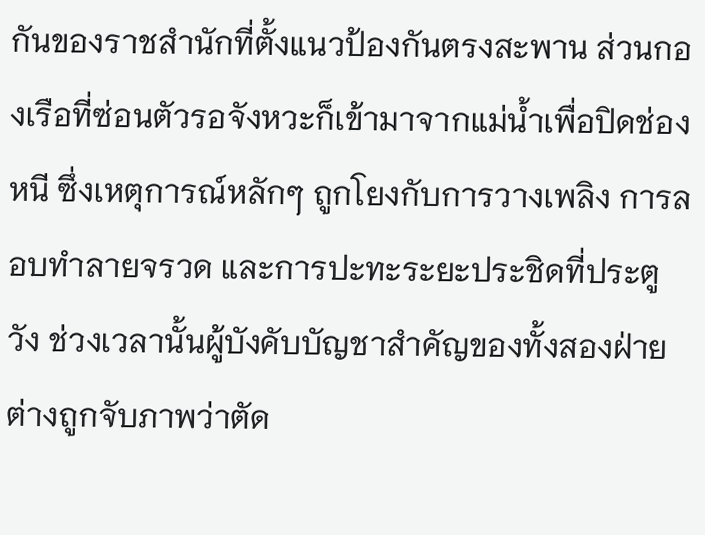กันของราชสำนักที่ตั้งแนวป้องกันตรงสะพาน ส่วนกองเรือที่ซ่อนตัวรอจังหวะก็เข้ามาจากแม่น้ำเพื่อปิดช่องหนี ซึ่งเหตุการณ์หลักๆ ถูกโยงกับการวางเพลิง การลอบทำลายจรวด และการปะทะระยะประชิดที่ประตูวัง ช่วงเวลานั้นผู้บังคับบัญชาสำคัญของทั้งสองฝ่ายต่างถูกจับภาพว่าตัด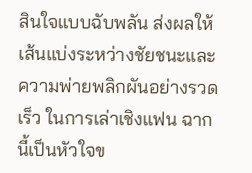สินใจแบบฉับพลัน ส่งผลให้เส้นแบ่งระหว่างชัยชนะและความพ่ายพลิกผันอย่างรวดเร็ว ในการเล่าเชิงแฟน ฉากนี้เป็นหัวใจข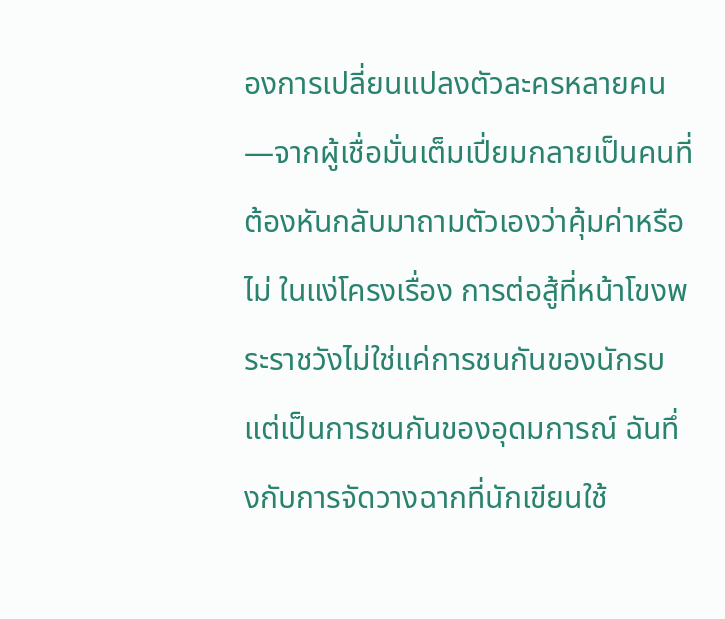องการเปลี่ยนแปลงตัวละครหลายคน—จากผู้เชื่อมั่นเต็มเปี่ยมกลายเป็นคนที่ต้องหันกลับมาถามตัวเองว่าคุ้มค่าหรือไม่ ในแง่โครงเรื่อง การต่อสู้ที่หน้าโขงพระราชวังไม่ใช่แค่การชนกันของนักรบ แต่เป็นการชนกันของอุดมการณ์ ฉันทึ่งกับการจัดวางฉากที่นักเขียนใช้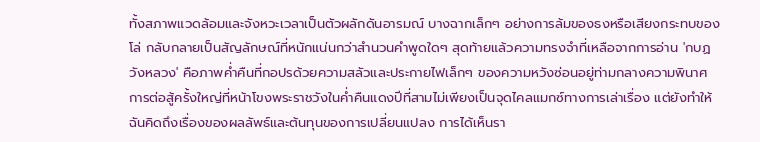ทั้งสภาพแวดล้อมและจังหวะเวลาเป็นตัวผลักดันอารมณ์ บางฉากเล็กๆ อย่างการล้มของธงหรือเสียงกระทบของโล่ กลับกลายเป็นสัญลักษณ์ที่หนักแน่นกว่าสำนวนคำพูดใดๆ สุดท้ายแล้วความทรงจำที่เหลือจากการอ่าน 'กบฏวังหลวง' คือภาพค่ำคืนที่กอปรด้วยความสลัวและประกายไฟเล็กๆ ของความหวังซ่อนอยู่ท่ามกลางความพินาศ การต่อสู้ครั้งใหญ่ที่หน้าโขงพระราชวังในค่ำคืนแดงปีที่สามไม่เพียงเป็นจุดไคลแมกซ์ทางการเล่าเรื่อง แต่ยังทำให้ฉันคิดถึงเรื่องของผลลัพธ์และต้นทุนของการเปลี่ยนแปลง การได้เห็นรา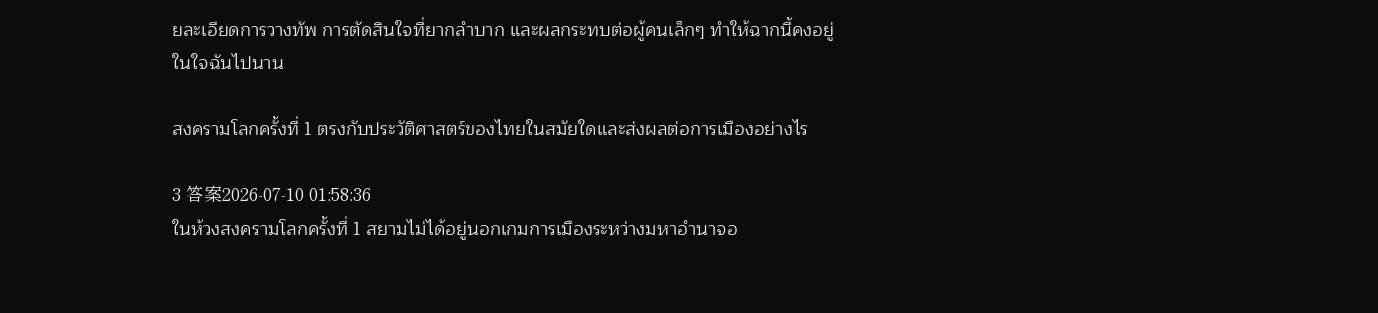ยละเอียดการวางทัพ การตัดสินใจที่ยากลำบาก และผลกระทบต่อผู้คนเล็กๆ ทำให้ฉากนี้คงอยู่ในใจฉันไปนาน

สงครามโลกครั้งที่ 1 ตรงกับประวัติศาสตร์ของไทยในสมัยใดและส่งผลต่อการเมืองอย่างไร

3 答案2026-07-10 01:58:36
ในห้วงสงครามโลกครั้งที่ 1 สยามไม่ได้อยู่นอกเกมการเมืองระหว่างมหาอำนาจอ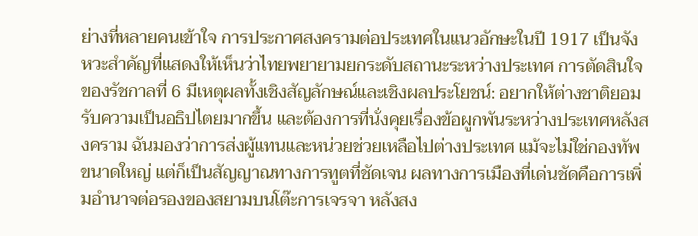ย่างที่หลายคนเข้าใจ การประกาศสงครามต่อประเทศในแนวอักษะในปี 1917 เป็นจังหวะสำคัญที่แสดงให้เห็นว่าไทยพยายามยกระดับสถานะระหว่างประเทศ การตัดสินใจของรัชกาลที่ 6 มีเหตุผลทั้งเชิงสัญลักษณ์และเชิงผลประโยชน์: อยากให้ต่างชาติยอมรับความเป็นอธิปไตยมากขึ้น และต้องการที่นั่งคุยเรื่องข้อผูกพันระหว่างประเทศหลังสงคราม ฉันมองว่าการส่งผู้แทนและหน่วยช่วยเหลือไปต่างประเทศ แม้จะไม่ใช่กองทัพขนาดใหญ่ แต่ก็เป็นสัญญาณทางการทูตที่ชัดเจน ผลทางการเมืองที่เด่นชัดคือการเพิ่มอำนาจต่อรองของสยามบนโต๊ะการเจรจา หลังสง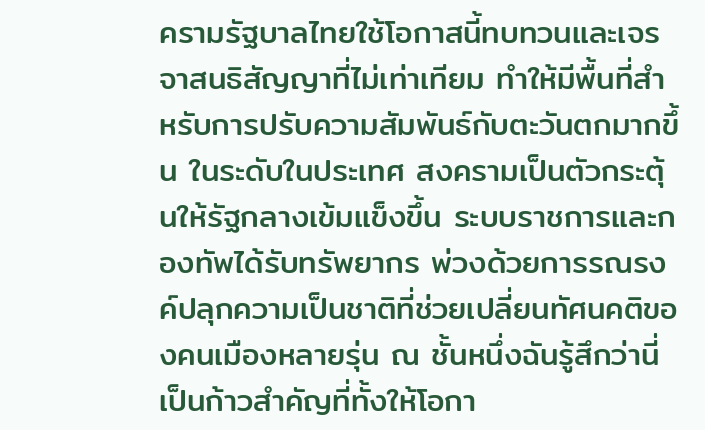ครามรัฐบาลไทยใช้โอกาสนี้ทบทวนและเจรจาสนธิสัญญาที่ไม่เท่าเทียม ทำให้มีพื้นที่สำหรับการปรับความสัมพันธ์กับตะวันตกมากขึ้น ในระดับในประเทศ สงครามเป็นตัวกระตุ้นให้รัฐกลางเข้มแข็งขึ้น ระบบราชการและกองทัพได้รับทรัพยากร พ่วงด้วยการรณรงค์ปลุกความเป็นชาติที่ช่วยเปลี่ยนทัศนคติของคนเมืองหลายรุ่น ณ ชั้นหนึ่งฉันรู้สึกว่านี่เป็นก้าวสำคัญที่ทั้งให้โอกา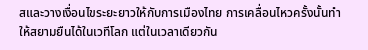สและวางเงื่อนไขระยะยาวให้กับการเมืองไทย การเคลื่อนไหวครั้งนั้นทำให้สยามยืนได้ในเวทีโลก แต่ในเวลาเดียวกัน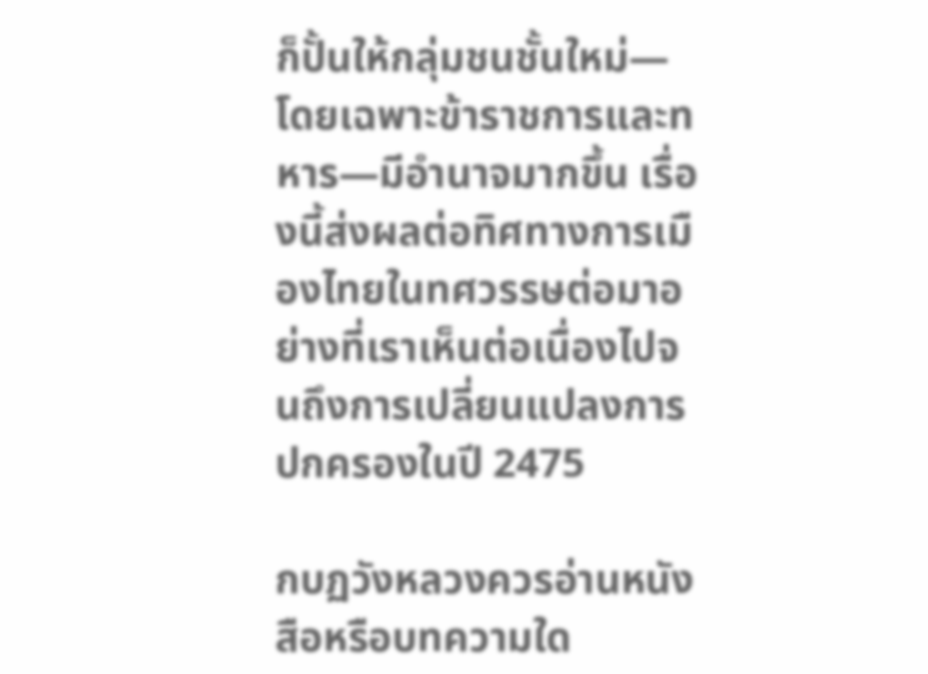ก็ปั้นให้กลุ่มชนชั้นใหม่—โดยเฉพาะข้าราชการและทหาร—มีอำนาจมากขึ้น เรื่องนี้ส่งผลต่อทิศทางการเมืองไทยในทศวรรษต่อมาอย่างที่เราเห็นต่อเนื่องไปจนถึงการเปลี่ยนแปลงการปกครองในปี 2475

กบฏวังหลวงควรอ่านหนังสือหรือบทความใด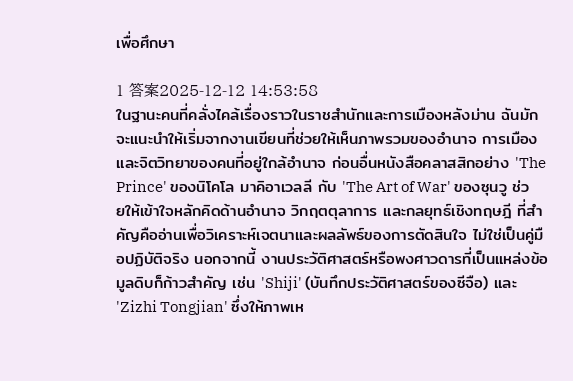เพื่อศึกษา

1 答案2025-12-12 14:53:58
ในฐานะคนที่คลั่งไคล้เรื่องราวในราชสำนักและการเมืองหลังม่าน ฉันมักจะแนะนำให้เริ่มจากงานเขียนที่ช่วยให้เห็นภาพรวมของอำนาจ การเมือง และจิตวิทยาของคนที่อยู่ใกล้อำนาจ ก่อนอื่นหนังสือคลาสสิกอย่าง 'The Prince' ของนิโคโล มาคิอาเวลลี กับ 'The Art of War' ของซุนวู ช่วยให้เข้าใจหลักคิดด้านอำนาจ วิกฤตตุลาการ และกลยุทธ์เชิงทฤษฎี ที่สำคัญคืออ่านเพื่อวิเคราะห์เจตนาและผลลัพธ์ของการตัดสินใจ ไม่ใช่เป็นคู่มือปฏิบัติจริง นอกจากนี้ งานประวัติศาสตร์หรือพงศาวดารที่เป็นแหล่งข้อมูลดิบก็ก้าวสำคัญ เช่น 'Shiji' (บันทึกประวัติศาสตร์ของซีจือ) และ 'Zizhi Tongjian' ซึ่งให้ภาพเห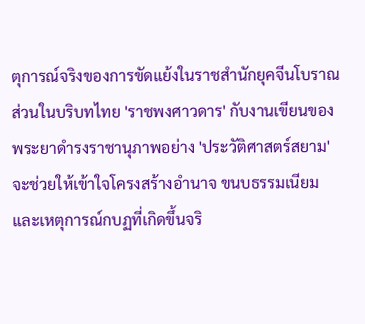ตุการณ์จริงของการขัดแย้งในราชสำนักยุคจีนโบราณ ส่วนในบริบทไทย 'ราชพงศาวดาร' กับงานเขียนของพระยาดำรงราชานุภาพอย่าง 'ประวัติศาสตร์สยาม' จะช่วยให้เข้าใจโครงสร้างอำนาจ ขนบธรรมเนียม และเหตุการณ์กบฏที่เกิดขึ้นจริ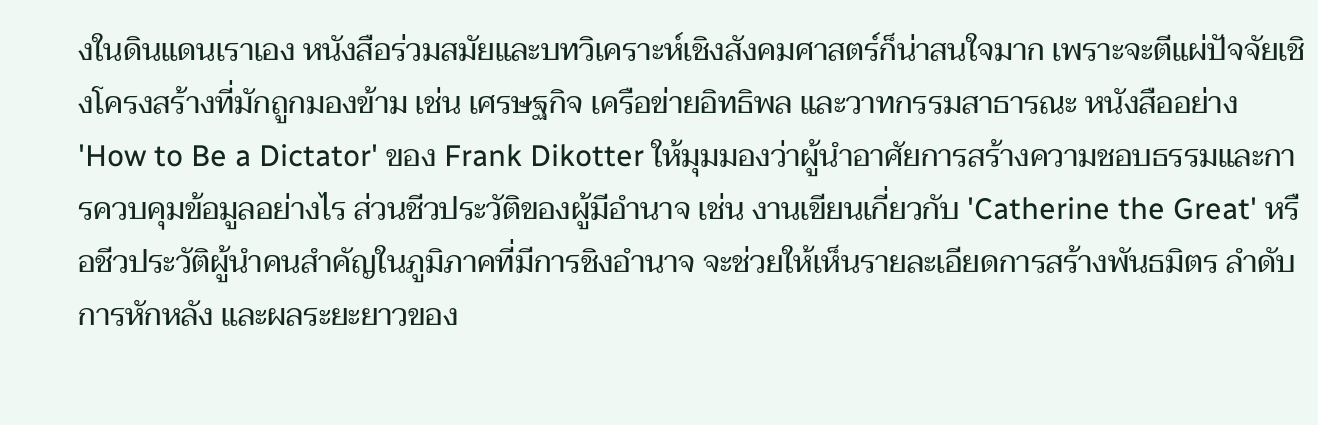งในดินแดนเราเอง หนังสือร่วมสมัยและบทวิเคราะห์เชิงสังคมศาสตร์ก็น่าสนใจมาก เพราะจะตีแผ่ปัจจัยเชิงโครงสร้างที่มักถูกมองข้าม เช่น เศรษฐกิจ เครือข่ายอิทธิพล และวาทกรรมสาธารณะ หนังสืออย่าง 'How to Be a Dictator' ของ Frank Dikotter ให้มุมมองว่าผู้นำอาศัยการสร้างความชอบธรรมและการควบคุมข้อมูลอย่างไร ส่วนชีวประวัติของผู้มีอำนาจ เช่น งานเขียนเกี่ยวกับ 'Catherine the Great' หรือชีวประวัติผู้นำคนสำคัญในภูมิภาคที่มีการชิงอำนาจ จะช่วยให้เห็นรายละเอียดการสร้างพันธมิตร ลำดับการหักหลัง และผลระยะยาวของ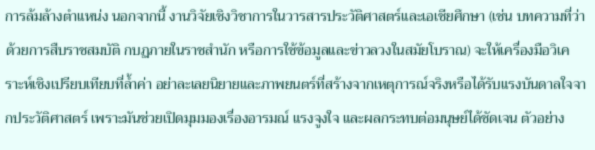การล้มล้างตำแหน่ง นอกจากนี้ งานวิจัยเชิงวิชาการในวารสารประวัติศาสตร์และเอเชียศึกษา (เช่น บทความที่ว่าด้วยการสืบราชสมบัติ กบฏภายในราชสำนัก หรือการใช้ข้อมูลและข่าวลวงในสมัยโบราณ) จะให้เครื่องมือวิเคราะห์เชิงเปรียบเทียบที่ล้ำค่า อย่าละเลยนิยายและภาพยนตร์ที่สร้างจากเหตุการณ์จริงหรือได้รับแรงบันดาลใจจากประวัติศาสตร์ เพราะมันช่วยเปิดมุมมองเรื่องอารมณ์ แรงจูงใจ และผลกระทบต่อมนุษย์ได้ชัดเจน ตัวอย่าง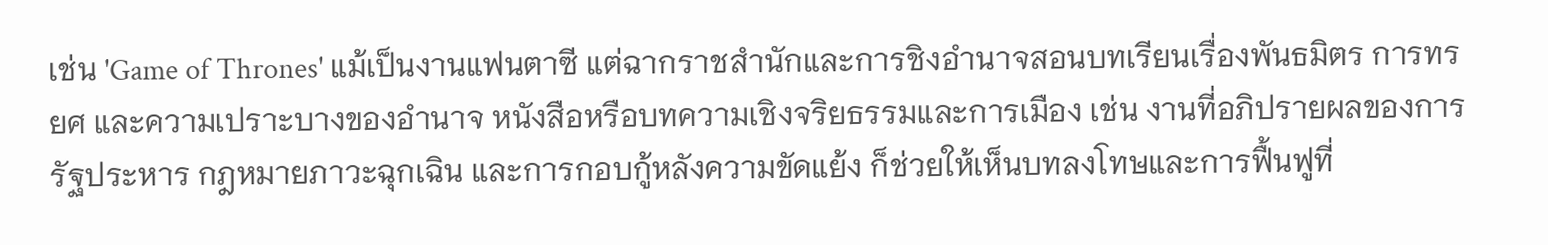เช่น 'Game of Thrones' แม้เป็นงานแฟนตาซี แต่ฉากราชสำนักและการชิงอำนาจสอนบทเรียนเรื่องพันธมิตร การทรยศ และความเปราะบางของอำนาจ หนังสือหรือบทความเชิงจริยธรรมและการเมือง เช่น งานที่อภิปรายผลของการรัฐประหาร กฎหมายภาวะฉุกเฉิน และการกอบกู้หลังความขัดแย้ง ก็ช่วยให้เห็นบทลงโทษและการฟื้นฟูที่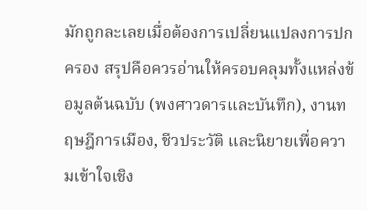มักถูกละเลยเมื่อต้องการเปลี่ยนแปลงการปกครอง สรุปคือควรอ่านให้ครอบคลุมทั้งแหล่งข้อมูลต้นฉบับ (พงศาวดารและบันทึก), งานทฤษฎีการเมือง, ชีวประวัติ และนิยายเพื่อความเข้าใจเชิง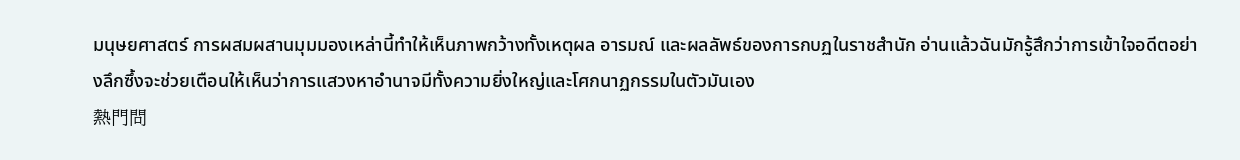มนุษยศาสตร์ การผสมผสานมุมมองเหล่านี้ทำให้เห็นภาพกว้างทั้งเหตุผล อารมณ์ และผลลัพธ์ของการกบฏในราชสำนัก อ่านแล้วฉันมักรู้สึกว่าการเข้าใจอดีตอย่างลึกซึ้งจะช่วยเตือนให้เห็นว่าการแสวงหาอำนาจมีทั้งความยิ่งใหญ่และโศกนาฏกรรมในตัวมันเอง
熱門問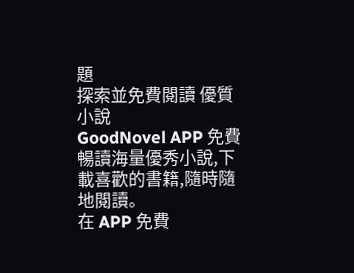題
探索並免費閱讀 優質小說
GoodNovel APP 免費暢讀海量優秀小說,下載喜歡的書籍,隨時隨地閱讀。
在 APP 免費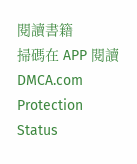閱讀書籍
掃碼在 APP 閱讀
DMCA.com Protection Status